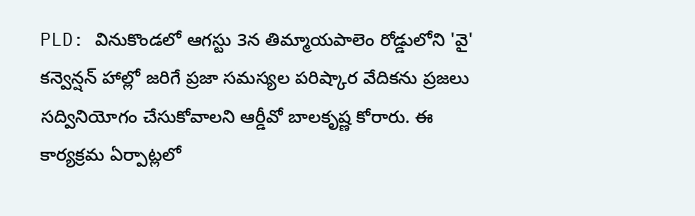PLD: వినుకొండలో ఆగస్టు 3న తిమ్మాయపాలెం రోడ్డులోని 'వై' కన్వెన్షన్ హాల్లో జరిగే ప్రజా సమస్యల పరిష్కార వేదికను ప్రజలు సద్వినియోగం చేసుకోవాలని ఆర్డీవో బాలకృష్ణ కోరారు. ఈ కార్యక్రమ ఏర్పాట్లలో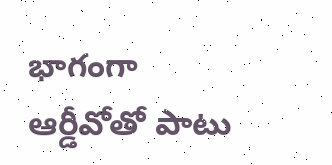భాగంగా ఆర్డీవోతో పాటు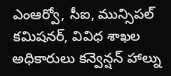ఎంఆర్వో, సీఐ, మున్సిపల్ కమిషనర్, వివిధ శాఖల అధికారులు కన్వెన్షన్ హాల్ను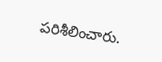పరిశీలించారు.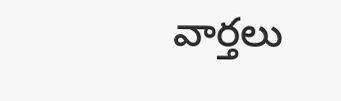వార్తలు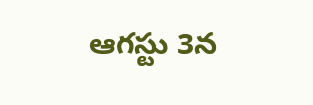ఆగస్టు 3న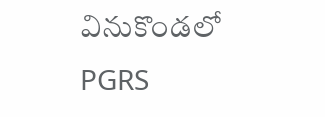వినుకొండలో PGRS